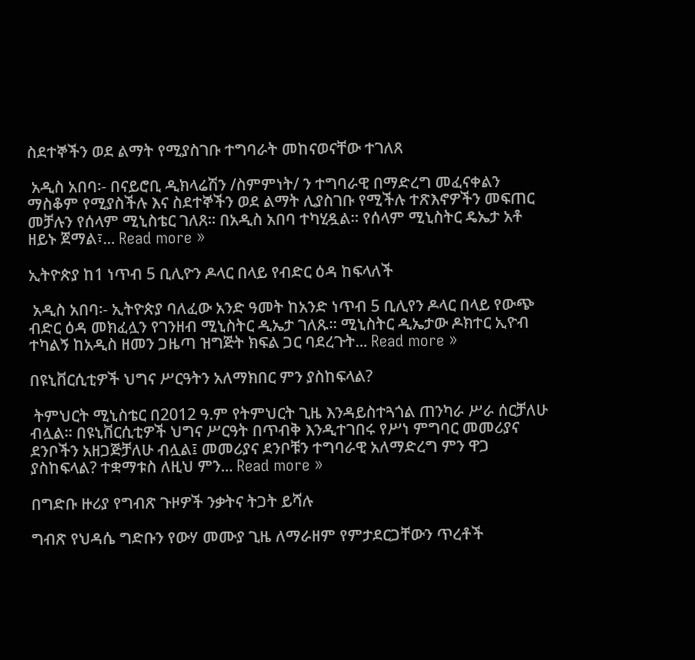ስደተኞችን ወደ ልማት የሚያስገቡ ተግባራት መከናወናቸው ተገለጸ

 አዲስ አበባ፡- በናይሮቢ ዲክላሬሽን /ስምምነት/ ን ተግባራዊ በማድረግ መፈናቀልን ማስቆም የሚያስችሉ እና ስደተኞችን ወደ ልማት ሊያስገቡ የሚችሉ ተጽእኖዎችን መፍጠር መቻሉን የሰላም ሚኒስቴር ገለጸ። በአዲስ አበባ ተካሂዷል። የሰላም ሚኒስትር ዴኤታ አቶ ዘይኑ ጀማል፣... Read more »

ኢትዮጵያ ከ1 ነጥብ 5 ቢሊዮን ዶላር በላይ የብድር ዕዳ ከፍላለች

 አዲስ አበባ፡- ኢትዮጵያ ባለፈው አንድ ዓመት ከአንድ ነጥብ 5 ቢሊየን ዶላር በላይ የውጭ ብድር ዕዳ መክፈሏን የገንዘብ ሚኒስትር ዲኤታ ገለጹ። ሚኒስትር ዲኤታው ዶክተር ኢዮብ ተካልኝ ከአዲስ ዘመን ጋዜጣ ዝግጅት ክፍል ጋር ባደረጉት... Read more »

በዩኒቨርሲቲዎች ህግና ሥርዓትን አለማክበር ምን ያስከፍላል?

 ትምህርት ሚኒስቴር በ2012 ዓ.ም የትምህርት ጊዜ እንዳይስተጓጎል ጠንካራ ሥራ ሰርቻለሁ ብሏል። በዩኒቨርሲቲዎች ህግና ሥርዓት በጥብቅ እንዲተገበሩ የሥነ ምግባር መመሪያና ደንቦችን አዘጋጅቻለሁ ብሏል፤ መመሪያና ደንቦቹን ተግባራዊ አለማድረግ ምን ዋጋ ያስከፍላል? ተቋማቱስ ለዚህ ምን... Read more »

በግድቡ ዙሪያ የግብጽ ጉዞዎች ንቃትና ትጋት ይሻሉ

ግብጽ የህዳሴ ግድቡን የውሃ መሙያ ጊዜ ለማራዘም የምታደርጋቸውን ጥረቶች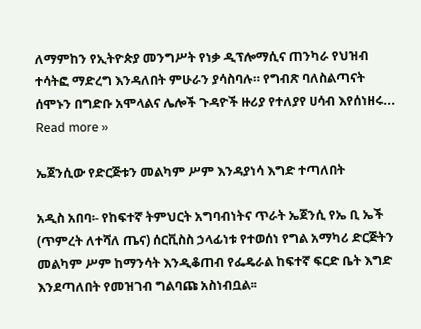ለማምከን የኢትዮጵያ መንግሥት የነቃ ዲፕሎማሲና ጠንካራ የህዝብ ተሳትፎ ማድረግ እንዳለበት ምሁራን ያሳስባሉ። የግብጽ ባለስልጣናት ሰሞኑን በግድቡ አሞላልና ሌሎች ጉዳዮች ዙሪያ የተለያየ ሀሳብ እየሰነዘሩ... Read more »

ኤጀንሲው የድርጅቱን መልካም ሥም እንዳያነሳ እግድ ተጣለበት

አዲስ አበባ፡- የከፍተኛ ትምህርት አግባብነትና ጥራት ኤጀንሲ የኤ ቢ ኤች (ጥምረት ለተሻለ ጤና) ሰርቪስስ ኃላፊነቱ የተወሰነ የግል አማካሪ ድርጅትን መልካም ሥም ከማንሳት እንዲቆጠብ የፌዴራል ከፍተኛ ፍርድ ቤት እግድ እንደጣለበት የመዝገብ ግልባጩ አስነብቧል፡፡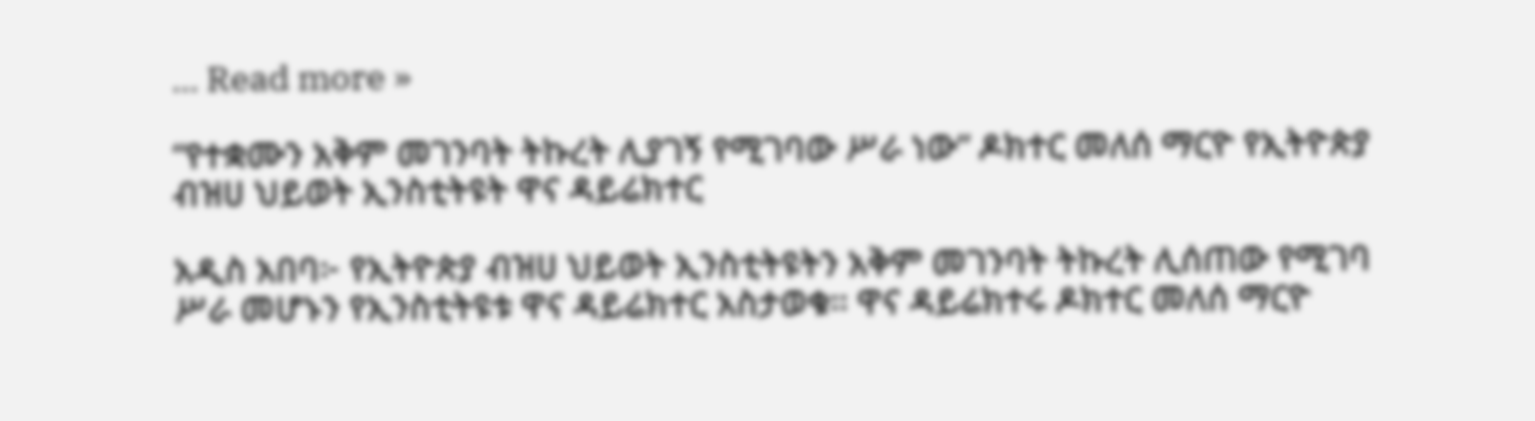... Read more »

“የተቋሙን አቅም መገንባት ትኩረት ሊያገኝ የሚገባው ሥራ ነው” ዶክተር መለሰ ማርዮ የኢትዮጵያ ብዝሀ ህይወት ኢንስቲትዩት ዋና ዳይሬክተር

አዲስ አበባ፦ የኢትዮጵያ ብዝሀ ህይወት ኢንስቲትዩትን አቅም መገንባት ትኩረት ሊሰጠው የሚገባ ሥራ መሆኑን የኢንስቲትዩቱ ዋና ዳይሬክተር አስታወቁ፡፡ ዋና ዳይሬክተሩ ዶክተር መለሰ ማርዮ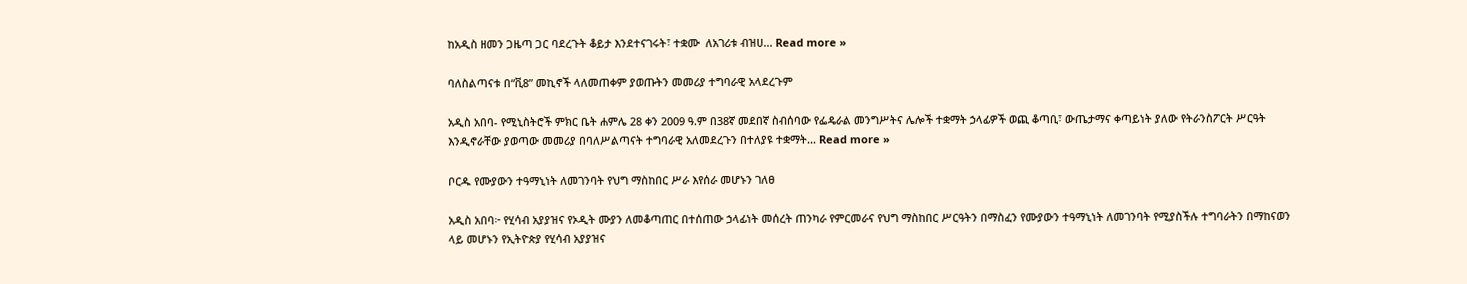ከአዲስ ዘመን ጋዜጣ ጋር ባደረጉት ቆይታ እንደተናገሩት፣ ተቋሙ  ለአገሪቱ ብዝሀ... Read more »

ባለስልጣናቱ በ“ቪ8” መኪኖች ላለመጠቀም ያወጡትን መመሪያ ተግባራዊ አላደረጉም

አዲስ አበባ- የሚኒስትሮች ምክር ቤት ሐምሌ 28 ቀን 2009 ዓ.ም በ38ኛ መደበኛ ስብሰባው የፌዴራል መንግሥትና ሌሎች ተቋማት ኃላፊዎች ወጪ ቆጣቢ፣ ውጤታማና ቀጣይነት ያለው የትራንስፖርት ሥርዓት እንዲኖራቸው ያወጣው መመሪያ በባለሥልጣናት ተግባራዊ አለመደረጉን በተለያዩ ተቋማት... Read more »

ቦርዱ የሙያውን ተዓማኒነት ለመገንባት የህግ ማስከበር ሥራ እየሰራ መሆኑን ገለፀ

አዲስ አበባ፦ የሂሳብ አያያዝና የኦዲት ሙያን ለመቆጣጠር በተሰጠው ኃላፊነት መሰረት ጠንካራ የምርመራና የህግ ማስከበር ሥርዓትን በማስፈን የሙያውን ተዓማኒነት ለመገንባት የሚያስችሉ ተግባራትን በማከናወን ላይ መሆኑን የኢትዮጵያ የሂሳብ አያያዝና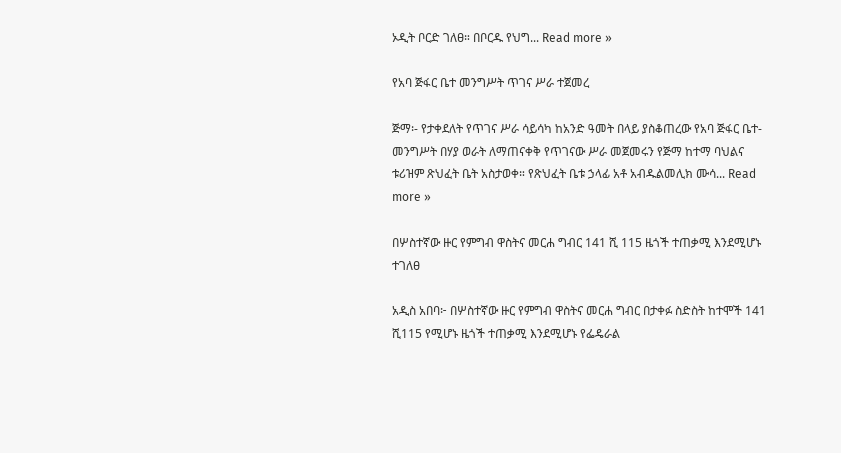ኦዲት ቦርድ ገለፀ። በቦርዱ የህግ... Read more »

የአባ ጅፋር ቤተ መንግሥት ጥገና ሥራ ተጀመረ

ጅማ፡- የታቀደለት የጥገና ሥራ ሳይሳካ ከአንድ ዓመት በላይ ያስቆጠረው የአባ ጅፋር ቤተ- መንግሥት በሃያ ወራት ለማጠናቀቅ የጥገናው ሥራ መጀመሩን የጅማ ከተማ ባህልና ቱሪዝም ጽህፈት ቤት አስታወቀ። የጽህፈት ቤቱ ኃላፊ አቶ አብዱልመሊክ ሙሳ... Read more »

በሦስተኛው ዙር የምግብ ዋስትና መርሐ ግብር 141 ሺ 115 ዜጎች ተጠቃሚ እንደሚሆኑ ተገለፀ

አዲስ አበባ፦ በሦስተኛው ዙር የምግብ ዋስትና መርሐ ግብር በታቀፉ ስድስት ከተሞች 141 ሺ115 የሚሆኑ ዜጎች ተጠቃሚ እንደሚሆኑ የፌዴራል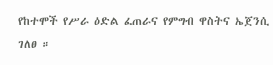የከተሞች የሥራ ዕድል ፈጠራና የምግብ ዋስትና ኤጀንሲ ገለፀ ።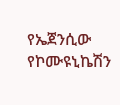የኤጀንሲው የኮሙዩኒኬሽን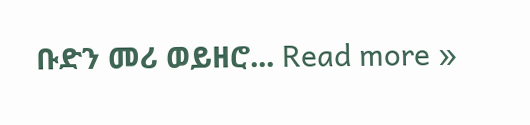ቡድን መሪ ወይዘሮ... Read more »